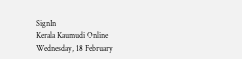SignIn
Kerala Kaumudi Online
Wednesday, 18 February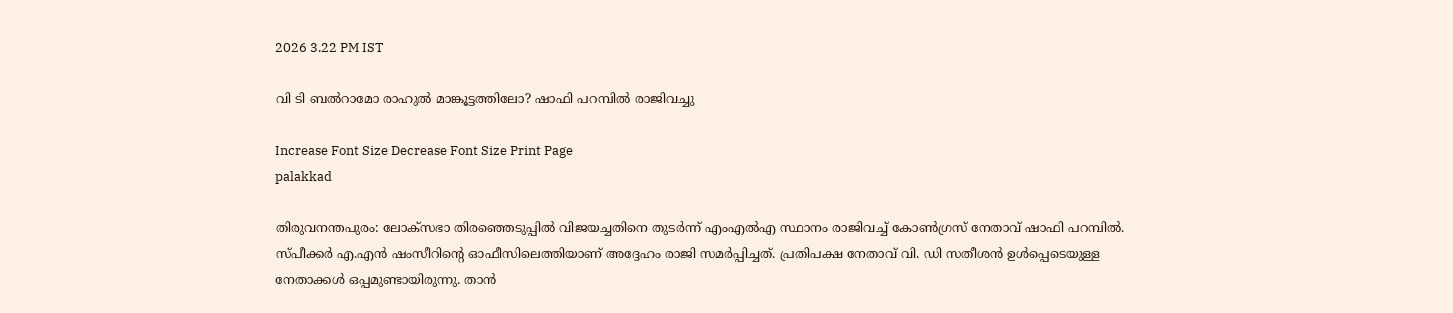2026 3.22 PM IST

വി ടി ബല്‍റാമോ രാഹുല്‍ മാങ്കൂട്ടത്തിലോ? ഷാഫി പറമ്പില്‍ രാജിവച്ചു

Increase Font Size Decrease Font Size Print Page
palakkad

തിരുവനന്തപുരം: ലോക്‌സഭാ തിരഞ്ഞെടുപ്പില്‍ വിജയച്ചതിനെ തുടര്‍ന്ന് എംഎല്‍എ സ്ഥാനം രാജിവച്ച് കോണ്‍ഗ്രസ് നേതാവ് ഷാഫി പറമ്പില്‍. സ്പീക്കര്‍ എ.എന്‍ ഷംസീറിന്റെ ഓഫീസിലെത്തിയാണ് അദ്ദേഹം രാജി സമര്‍പ്പിച്ചത്. പ്രതിപക്ഷ നേതാവ് വി. ഡി സതീശന്‍ ഉള്‍പ്പെടെയുള്ള നേതാക്കള്‍ ഒപ്പമുണ്ടായിരുന്നു. താന്‍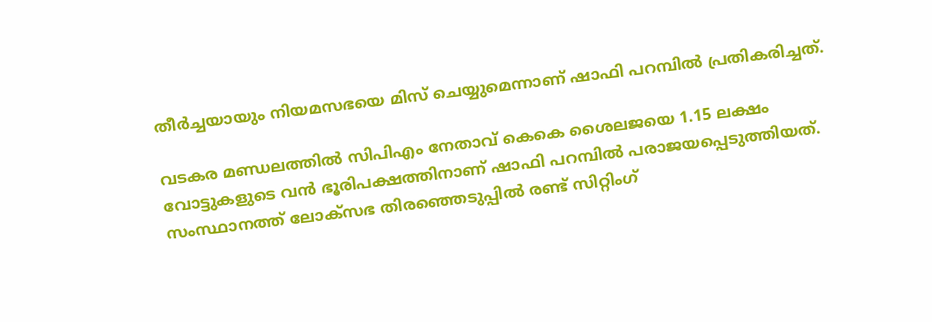തീര്‍ച്ചയായും നിയമസഭയെ മിസ് ചെയ്യുമെന്നാണ് ഷാഫി പറമ്പില്‍ പ്രതികരിച്ചത്.

വടകര മണ്ഡലത്തില്‍ സിപിഎം നേതാവ് കെകെ ശൈലജയെ 1.15 ലക്ഷം വോട്ടുകളുടെ വന്‍ ഭൂരിപക്ഷത്തിനാണ് ഷാഫി പറമ്പില്‍ പരാജയപ്പെടുത്തിയത്. സംസ്ഥാനത്ത് ലോക്‌സഭ തിരഞ്ഞെടുപ്പില്‍ രണ്ട് സിറ്റിംഗ്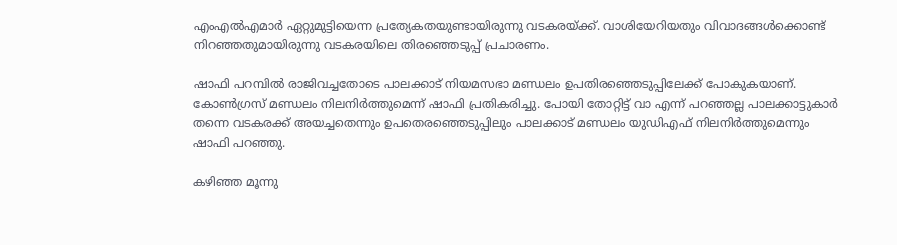എംഎല്‍എമാര്‍ ഏറ്റുമുട്ടിയെന്ന പ്രത്യേകതയുണ്ടായിരുന്നു വടകരയ്ക്ക്. വാശിയേറിയതും വിവാദങ്ങള്‍ക്കൊണ്ട് നിറഞ്ഞതുമായിരുന്നു വടകരയിലെ തിരഞ്ഞെടുപ്പ് പ്രചാരണം.

ഷാഫി പറമ്പില്‍ രാജിവച്ചതോടെ പാലക്കാട് നിയമസഭാ മണ്ഡലം ഉപതിരഞ്ഞെടുപ്പിലേക്ക് പോകുകയാണ്. കോണ്‍ഗ്രസ് മണ്ഡലം നിലനിര്‍ത്തുമെന്ന് ഷാഫി പ്രതികരിച്ചു. പോയി തോറ്റിട്ട് വാ എന്ന് പറഞ്ഞല്ല പാലക്കാട്ടുകാര്‍ തന്നെ വടകരക്ക് അയച്ചതെന്നും ഉപതെരഞ്ഞെടുപ്പിലും പാലക്കാട് മണ്ഡലം യുഡിഎഫ് നിലനിര്‍ത്തുമെന്നും ഷാഫി പറഞ്ഞു.

കഴിഞ്ഞ മൂന്നു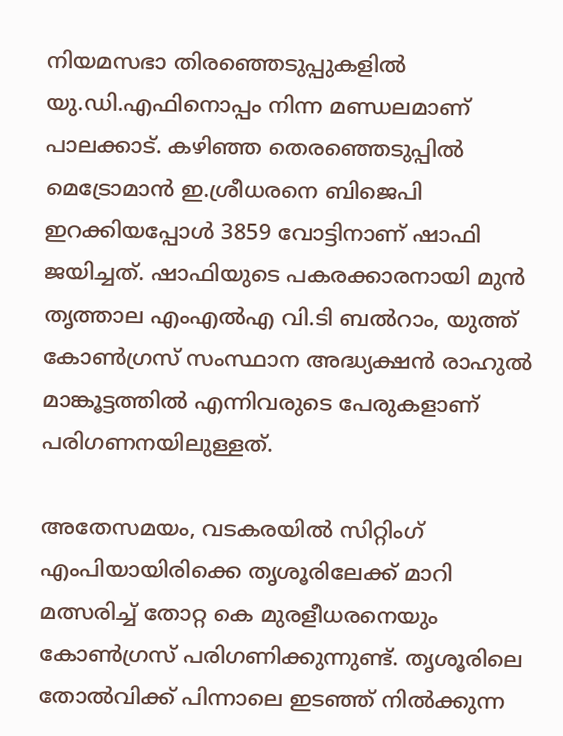നിയമസഭാ തിരഞ്ഞെടുപ്പുകളില്‍ യു.ഡി.എഫിനൊപ്പം നിന്ന മണ്ഡലമാണ് പാലക്കാട്. കഴിഞ്ഞ തെരഞ്ഞെടുപ്പില്‍ മെട്രോമാന്‍ ഇ.ശ്രീധരനെ ബിജെപി ഇറക്കിയപ്പോള്‍ 3859 വോട്ടിനാണ് ഷാഫി ജയിച്ചത്. ഷാഫിയുടെ പകരക്കാരനായി മുന്‍ തൃത്താല എംഎല്‍എ വി.ടി ബല്‍റാം, യുത്ത് കോണ്‍ഗ്രസ് സംസ്ഥാന അദ്ധ്യക്ഷന്‍ രാഹുല്‍ മാങ്കൂട്ടത്തില്‍ എന്നിവരുടെ പേരുകളാണ് പരിഗണനയിലുള്ളത്.

അതേസമയം, വടകരയില്‍ സിറ്റിംഗ് എംപിയായിരിക്കെ തൃശൂരിലേക്ക് മാറി മത്സരിച്ച് തോറ്റ കെ മുരളീധരനെയും കോണ്‍ഗ്രസ് പരിഗണിക്കുന്നുണ്ട്. തൃശൂരിലെ തോല്‍വിക്ക് പിന്നാലെ ഇടഞ്ഞ് നില്‍ക്കുന്ന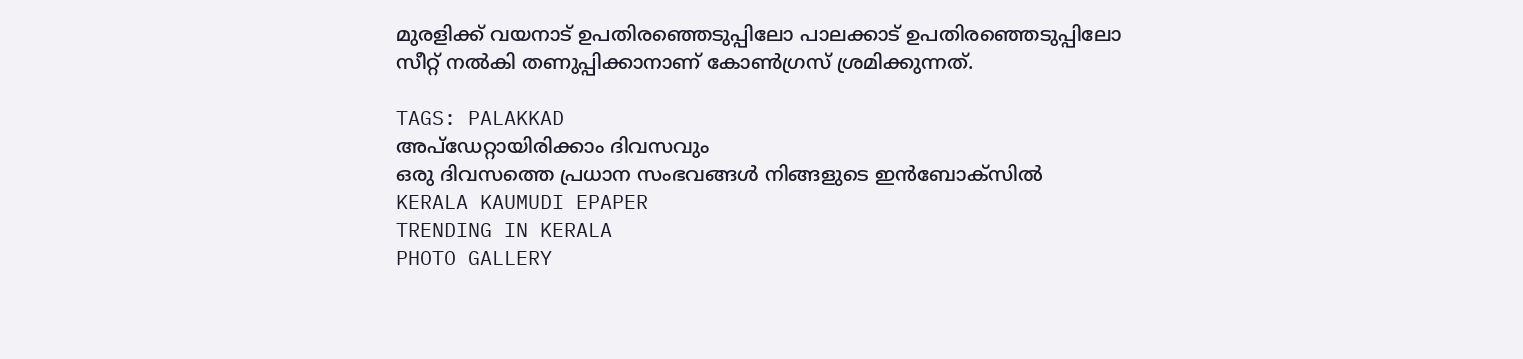മുരളിക്ക് വയനാട് ഉപതിരഞ്ഞെടുപ്പിലോ പാലക്കാട് ഉപതിരഞ്ഞെടുപ്പിലോ സീറ്റ് നല്‍കി തണുപ്പിക്കാനാണ് കോണ്‍ഗ്രസ് ശ്രമിക്കുന്നത്.

TAGS: PALAKKAD
അപ്ഡേറ്റായിരിക്കാം ദിവസവും
ഒരു ദിവസത്തെ പ്രധാന സംഭവങ്ങൾ നിങ്ങളുടെ ഇൻബോക്സിൽ
KERALA KAUMUDI EPAPER
TRENDING IN KERALA
PHOTO GALLERY